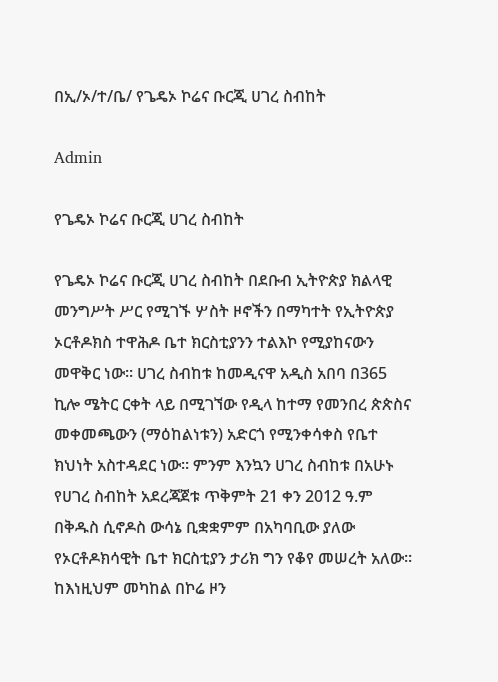በኢ/ኦ/ተ/ቤ/ የጌዴኦ ኮሬና ቡርጂ ሀገረ ስብከት

Admin

የጌዴኦ ኮሬና ቡርጂ ሀገረ ስብከት

የጌዴኦ ኮሬና ቡርጂ ሀገረ ስብከት በደቡብ ኢትዮጵያ ክልላዊ መንግሥት ሥር የሚገኙ ሦስት ዞኖችን በማካተት የኢትዮጵያ ኦርቶዶክስ ተዋሕዶ ቤተ ክርስቲያንን ተልእኮ የሚያከናውን መዋቅር ነው። ሀገረ ስብከቱ ከመዲናዋ አዲስ አበባ በ365 ኪሎ ሜትር ርቀት ላይ በሚገኘው የዲላ ከተማ የመንበረ ጵጵስና መቀመጫውን (ማዕከልነቱን) አድርጎ የሚንቀሳቀስ የቤተ ክህነት አስተዳደር ነው። ምንም እንኳን ሀገረ ስብከቱ በአሁኑ የሀገረ ስብከት አደረጃጀቱ ጥቅምት 21 ቀን 2012 ዓ.ም በቅዱስ ሲኖዶስ ውሳኔ ቢቋቋምም በአካባቢው ያለው የኦርቶዶክሳዊት ቤተ ክርስቲያን ታሪክ ግን የቆየ መሠረት አለው። ከእነዚህም መካከል በኮሬ ዞን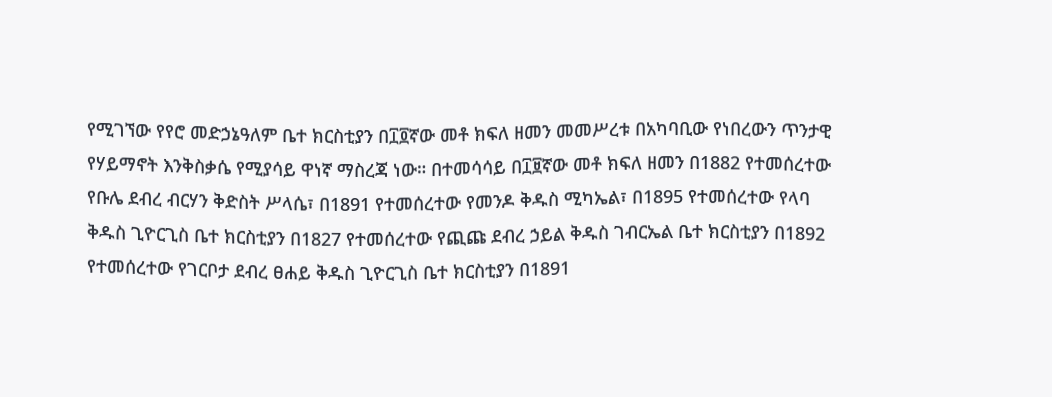የሚገኘው የየሮ መድኃኔዓለም ቤተ ክርስቲያን በ፲፬ኛው መቶ ክፍለ ዘመን መመሥረቱ በአካባቢው የነበረውን ጥንታዊ የሃይማኖት እንቅስቃሴ የሚያሳይ ዋነኛ ማስረጃ ነው። በተመሳሳይ በ፲፱ኛው መቶ ክፍለ ዘመን በ1882 የተመሰረተው የቡሌ ደብረ ብርሃን ቅድስት ሥላሴ፣ በ1891 የተመሰረተው የመንዶ ቅዱስ ሚካኤል፣ በ1895 የተመሰረተው የላባ ቅዱስ ጊዮርጊስ ቤተ ክርስቲያን በ1827 የተመሰረተው የጪጩ ደብረ ኃይል ቅዱስ ገብርኤል ቤተ ክርስቲያን በ1892 የተመሰረተው የገርቦታ ደብረ ፀሐይ ቅዱስ ጊዮርጊስ ቤተ ክርስቲያን በ1891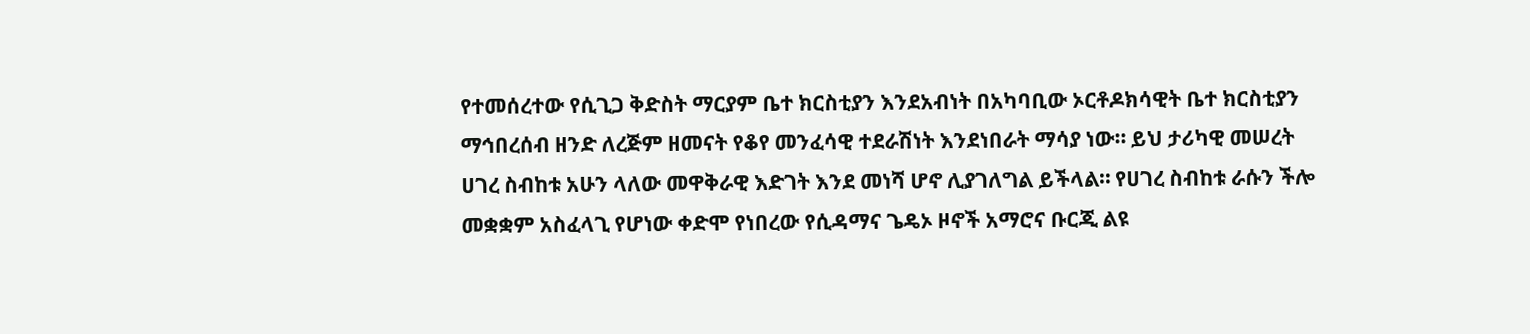የተመሰረተው የሲጊጋ ቅድስት ማርያም ቤተ ክርስቲያን እንደአብነት በአካባቢው ኦርቶዶክሳዊት ቤተ ክርስቲያን ማኅበረሰብ ዘንድ ለረጅም ዘመናት የቆየ መንፈሳዊ ተደራሽነት እንደነበራት ማሳያ ነው። ይህ ታሪካዊ መሠረት ሀገረ ስብከቱ አሁን ላለው መዋቅራዊ እድገት እንደ መነሻ ሆኖ ሊያገለግል ይችላል። የሀገረ ስብከቱ ራሱን ችሎ መቋቋም አስፈላጊ የሆነው ቀድሞ የነበረው የሲዳማና ጌዴኦ ዞኖች አማሮና ቡርጂ ልዩ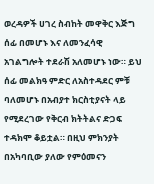ወረዳዎች ሀገረ ስብከት መዋቅር እጅግ ሰፊ በመሆኑ እና ለመንፈሳዊ አገልግሎት ተደራሽ አለመሆኑ ነው። ይህ ሰፊ መልክዓ ምድር ለአስተዳደር ምቹ ባለመሆኑ በአብያተ ክርስቲያናት ላይ የሚደረገው የቅርብ ክትትልና ድጋፍ ተዳክሞ ቆይቷል። በዚህ ምክንያት በአካባቢው ያለው የምዕመናን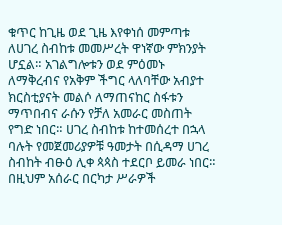ቁጥር ከጊዜ ወደ ጊዜ እየቀነሰ መምጣቱ ለሀገረ ስብከቱ መመሥረት ዋነኛው ምክንያት ሆኗል። አገልግሎቱን ወደ ምዕመኑ ለማቅረብና የአቅም ችግር ላለባቸው አብያተ ክርስቲያናት መልሶ ለማጠናከር ስፋቱን ማጥበብና ራሱን የቻለ አመራር መስጠት የግድ ነበር። ሀገረ ስብከቱ ከተመሰረተ በኋላ ባሉት የመጀመሪያዎቹ ዓመታት በሲዳማ ሀገረ ስብከት ብፁዕ ሊቀ ጳጳስ ተደርቦ ይመራ ነበር። በዚህም አሰራር በርካታ ሥራዎች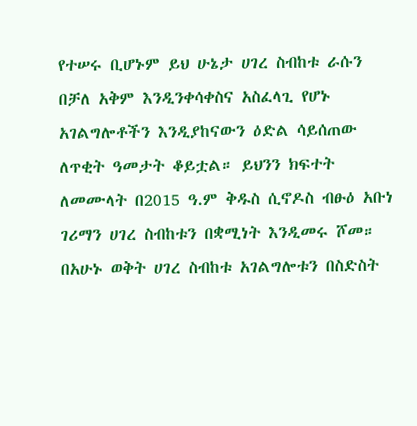የተሠሩ ቢሆኑም ይህ ሁኔታ ሀገረ ስብከቱ ራሱን በቻለ አቅም እንዲንቀሳቀስና አስፈላጊ የሆኑ አገልግሎቶችን እንዲያከናውን ዕድል ሳይሰጠው ለጥቂት ዓመታት ቆይቷል። ይህንን ክፍተት ለመሙላት በ2015 ዓ.ም ቅዱስ ሲኖዶስ ብፁዕ አቡነ ገሪማን ሀገረ ስብከቱን በቋሚነት እንዲመሩ ሾመ። በአሁኑ ወቅት ሀገረ ስብከቱ አገልግሎቱን በስድስት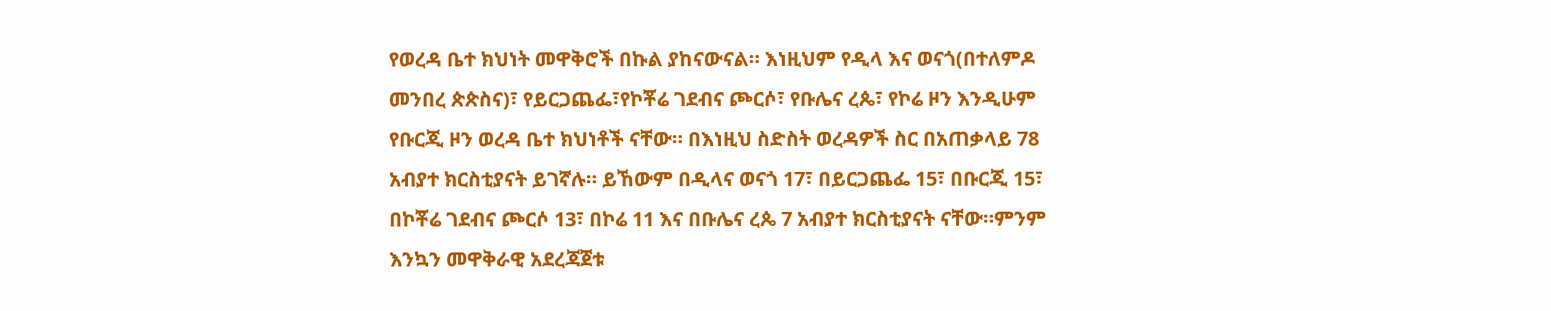የወረዳ ቤተ ክህነት መዋቅሮች በኩል ያከናውናል። እነዚህም የዲላ እና ወናጎ(በተለምዶ መንበረ ጵጵስና)፣ የይርጋጨፌ፣የኮቾሬ ገደብና ጮርሶ፣ የቡሌና ረጴ፣ የኮሬ ዞን እንዲሁም የቡርጂ ዞን ወረዳ ቤተ ክህነቶች ናቸው። በእነዚህ ስድስት ወረዳዎች ስር በአጠቃላይ 78 አብያተ ክርስቲያናት ይገኛሉ። ይኸውም በዲላና ወናጎ 17፣ በይርጋጨፌ 15፣ በቡርጂ 15፣ በኮቾሬ ገደብና ጮርሶ 13፣ በኮሬ 11 እና በቡሌና ረጴ 7 አብያተ ክርስቲያናት ናቸው።ምንም እንኳን መዋቅራዊ አደረጃጀቱ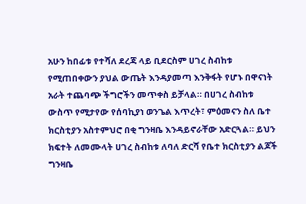አሁን ከበፊቱ የተሻለ ደረጃ ላይ ቢደርስም ሀገረ ስብከቱ የሚጠበቀውን ያህል ውጤት እንዳያመጣ እንቅፋት የሆኑ በዋናነት አራት ተጨባጭ ችግሮችን መጥቀስ ይቻላል። በሀገረ ስብከቱ ውስጥ የሚታየው የሰባኪያነ ወንጌል እጥረት፣ ምዕመናን ስለ ቤተ ክርስቲያን አስተምህሮ በቂ ግንዛቤ እንዳይኖራቸው አድርጓል። ይህን ክፍተት ለመሙላት ሀገረ ስብከቱ ለባለ ድርሻ የቤተ ክርስቲያን ልጆች ግንዛቤ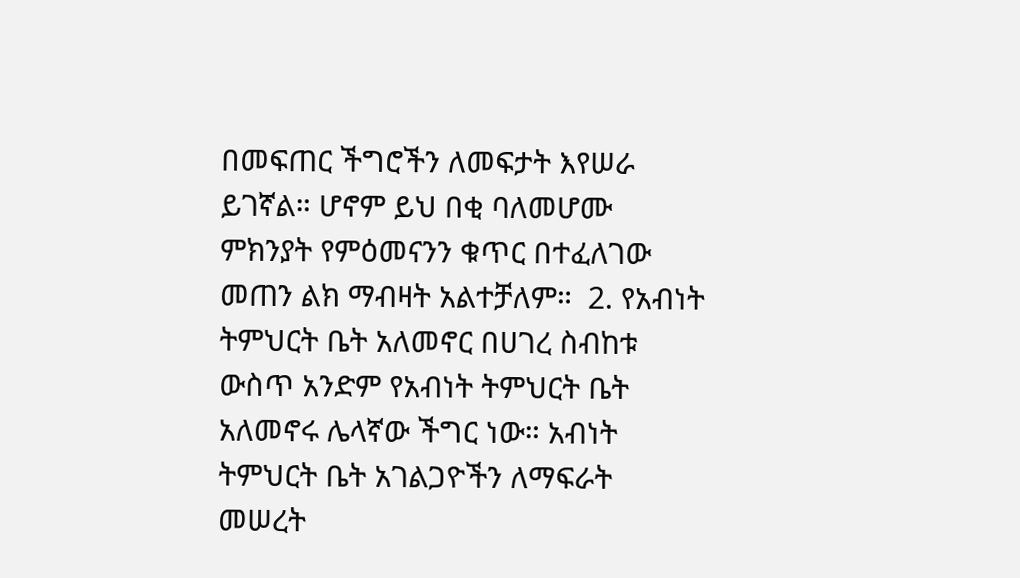በመፍጠር ችግሮችን ለመፍታት እየሠራ ይገኛል። ሆኖም ይህ በቂ ባለመሆሙ ምክንያት የምዕመናንን ቁጥር በተፈለገው መጠን ልክ ማብዛት አልተቻለም።  2. የአብነት ትምህርት ቤት አለመኖር በሀገረ ስብከቱ ውስጥ አንድም የአብነት ትምህርት ቤት አለመኖሩ ሌላኛው ችግር ነው። አብነት ትምህርት ቤት አገልጋዮችን ለማፍራት መሠረት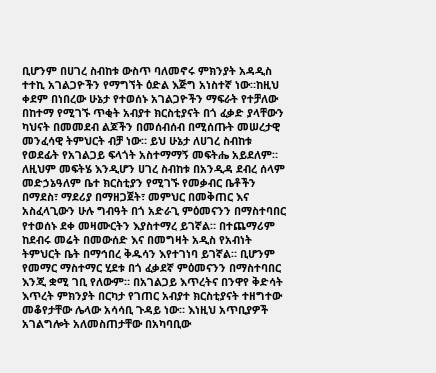ቢሆንም በሀገረ ስብከቱ ውስጥ ባለመኖሩ ምክንያት አዳዲስ ተተኪ አገልጋዮችን የማግኘት ዕድል እጅግ አነስተኛ ነው።ከዚህ ቀደም በነበረው ሁኔታ የተወሰኑ አገልጋዮችን ማፍራት የተቻለው በከተማ የሚገኙ ጥቂት አብያተ ክርስቲያናት በጎ ፈቃድ ያላቸውን ካህናት በመመደብ ልጆችን በመሰብሰብ በሚሰጡት መሠረታዊ መንፈሳዊ ትምህርት ብቻ ነው። ይህ ሁኔታ ለሀገረ ስብከቱ የወደፊት የአገልጋይ ፍላጎት አስተማማኝ መፍትሔ አይደለም። ለዚህም መፍትሄ እንዲሆን ሀገረ ስብከቱ በአንዲዳ ደብረ ሰላም መድኃኔዓለም ቤተ ክርስቲያን የሚገኙ የመቃብር ቤቶችን በማደስ፣ ማደሪያ በማዘጋጀት፣ መምህር በመቅጠር እና አስፈላጊውን ሁሉ ግብዓት በጎ አድራጊ ምዕመናንን በማስተባበር የተወሰኑ ደቀ መዛሙርትን እያስተማረ ይገኛል። በተጨማሪም ከደብሩ መሬት በመውሰድ እና በመግዛት አዲስ የአብነት ትምህርት ቤት በማኅበረ ቅዱሳን እየተገነባ ይገኛል። ቢሆንም የመማር ማስተማር ሂደቱ በጎ ፈቃደኛ ምዕመናንን በማስተባበር እንጂ ቋሚ ገቢ የለውም። በአገልጋይ እጥረትና በንዋየ ቅድሳት እጥረት ምክንያት በርካታ የገጠር አብያተ ክርስቲያናት ተዘግተው መቆየታቸው ሌላው አሳሳቢ ጉዳይ ነው። እነዚህ አጥቢያዎች አገልግሎት አለመስጠታቸው በአካባቢው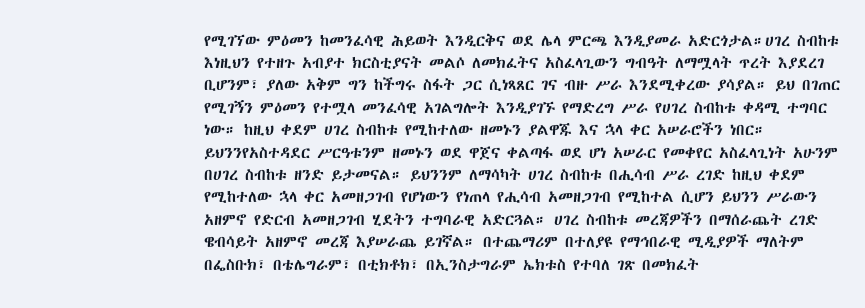የሚገኘው ምዕመን ከመንፈሳዊ ሕይወት እንዲርቅና ወደ ሌላ ምርጫ እንዲያመራ አድርጎታል።ሀገረ ስብከቱ እነዚህን የተዘጉ አብያተ ክርስቲያናት መልሶ ለመክፈትና አስፈላጊውን ግብዓት ለማሟላት ጥረት እያደረገ ቢሆንም፣ ያለው አቅም ግን ከችግሩ ስፋት ጋር ሲነጻጸር ገና ብዙ ሥራ እንደሚቀረው ያሳያል። ይህ በገጠር የሚገኝን ምዕመን የተሟላ መንፈሳዊ አገልግሎት እንዲያገኙ የማድረግ ሥራ የሀገረ ስብከቱ ቀዳሚ ተግባር ነው። ከዚህ ቀደም ሀገረ ስብከቱ የሚከተለው ዘመኑን ያልዋጁ እና ኋላ ቀር አሠራሮችን ነበር። ይህንንየአስተዳደር ሥርዓቱንም ዘመኑን ወደ ዋጀና ቀልጣፋ ወደ ሆነ አሠራር የመቀየር አስፈላጊነት አሁንም በሀገረ ስብከቱ ዘንድ ይታመናል። ይህንንም ለማሳካት ሀገረ ስብከቱ በሒሳብ ሥራ ረገድ ከዚህ ቀደም የሚከተለው ኋላ ቀር አመዘጋገብ የሆነውን የነጠላ የሒሳብ አመዘጋገብ የሚከተል ሲሆን ይህንን ሥራውን አዘምኖ የድርብ አመዘጋገብ ሂደትን ተግባራዊ አድርጓል። ሀገረ ስብከቱ መረጃዎችን በማሰራጨት ረገድ ዌብሳይት አዘምኖ መረጃ እያሠራጨ ይገኛል። በተጨማሪም በተለያዩ የማኅበራዊ ሚዲያዎች ማለትም በፌስቡክ፣ በቴሌግራም፣ በቲክቶክ፣ በኢንስታግራም ኤክቱስ የተባለ ገጽ በመክፈት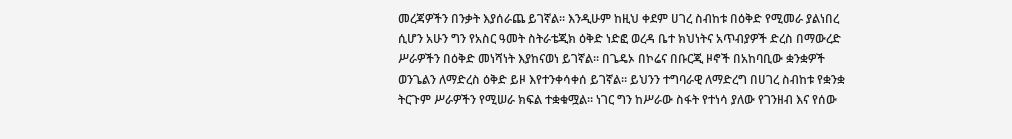መረጃዎችን በንቃት እያሰራጨ ይገኛል። እንዲሁም ከዚህ ቀደም ሀገረ ስብከቱ በዕቅድ የሚመራ ያልነበረ ሲሆን አሁን ግን የአስር ዓመት ስትራቴጂክ ዕቅድ ነድፎ ወረዳ ቤተ ክህነትና አጥብያዎች ድረስ በማውረድ ሥራዎችን በዕቅድ መነሻነት እያከናወነ ይገኛል። በጌዴኦ በኮሬና በቡርጂ ዞኖች በአከባቢው ቋንቋዎች ወንጌልን ለማድረስ ዕቅድ ይዞ እየተንቀሳቀሰ ይገኛል። ይህንን ተግባራዊ ለማድረግ በሀገረ ስብከቱ የቋንቋ ትርጉም ሥራዎችን የሚሠራ ክፍል ተቋቁሟል። ነገር ግን ከሥራው ስፋት የተነሳ ያለው የገንዘብ እና የሰው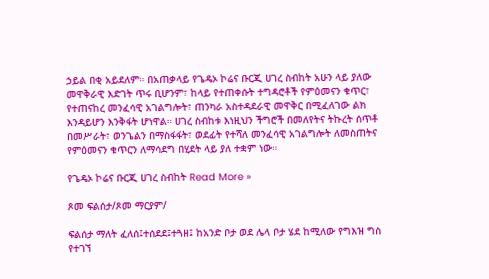ኃይል በቂ አይደለም። በአጠቃላይ የጌዴኦ ኮሬና ቡርጂ ሀገረ ስብከት አሁን ላይ ያለው መዋቅራዊ እድገት ጥሩ ቢሆንም፣ ከላይ የተጠቀሱት ተግዳሮቶች የምዕመናን ቁጥር፣ የተጠናከረ መንፈሳዊ አገልግሎት፣ ጠንካራ አስተዳደራዊ መዋቅር በሚፈለገው ልክ እንዳይሆን እንቅፋት ሆነዋል። ሀገረ ስብከቱ እነዚህን ችግሮች በመለየትና ትኩረት ሰጥቶ በመሥራት፣ ወንጌልን በማስፋፋት፣ ወደፊት የተሻለ መንፈሳዊ አገልግሎት ለመስጠትና የምዕመናን ቁጥርን ለማሳደግ በሂደት ላይ ያለ ተቋም ነው።

የጌዴኦ ኮሬና ቡርጂ ሀገረ ስብከት Read More »

ጾመ ፍልሰታ/ጾመ ማርያም/

ፍልሰታ ማለት ፈለሰ፤ተሰደደ፤ተጓዘ፤ ከአንድ ቦታ ወደ ሌላ ቦታ ሄደ ከሚለው የግእዝ ግስ የተገኘ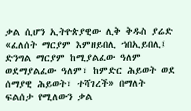ቃል ሲሆን ኢትዮጵያዊው ሊቅ ቅዱስ ያሬድ «ፈለሰት ማርያም እምዘይበሊ ኀበኢይበሊ፤ ድንግል ማርያም ከሚያልፈው ዓለም ወደማያልፈው ዓለም፣ ከምድር ሕይወት ወደ ሰማያዊ ሕይወት፣ ተሻገረች» በማለት ፍልሰታ የሚለውን ቃል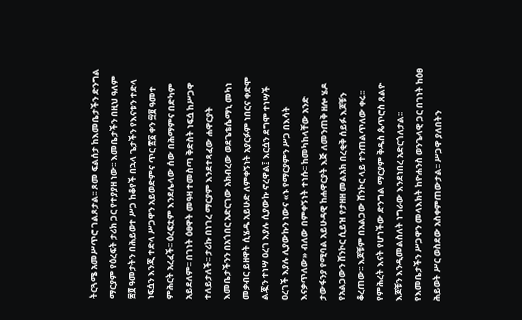ትርጓሜ አመሥጥሮ ገልጾታል፡፡ ጾመ ፍልሰታ ከእመቤታችን ድንግል ማርያም የዕረፍት ታሪክ ጋር የተያያዘ ነው፡፡ እመቤታችን በዚህ ዓለም ፷፬ ዓመታትን በሕይወተ ሥጋ ከቆየች በኋላ ጌታችን የእናቱን ተድላ ነፍሷን እንጂ ተድላ ሥጋዋን አይወድምና ጥር ፳፩ ቀን ፵፱ ዓመተ ምሕርት አረፈች፡፡ ዕረፍቷም እንደሌላው ሰው በሕማምና በድካም አይደለም፡፡ በገነት ዕፀዋት መዓዛ ተመስጣ ቅድስት ነፍሷ ከሥጋዋ ተለይታለች፡፡ ታሪኩ በነገረ ማርያም እንደተጻፈው ሐዋርያት እመቤታችንን በአጎበር አድርገው አክብረው ወደጌቴሴማኒ መካነ መቃብር ይዘዋት ሲሄዱ አይሁድ ለምቀኝነት አያርፉም ነበርና ቀድሞ ልጇን ተነሣ ዐረገ እያሉ ሲያውኩ ኖረዋል፤ እርሷን ደግሞ ተነሣች ዐረገች እያሉ ሊያውኩን ነውና «ኑ የማርያምን ሥጋ በእሳት እናቃጥለው» ብለው በምቀኝነት ተነሱ፡፡ ከመካከላቸው አንድ ታውፋንያ የሚባል አይሁዳዊ ከሐዋርያት እጅ ለመንጠቅ ዘሎ ሄዶ የአልጋውን ሸንኮር ሲይዝ የታዘዘ መልአክ በረቂቅ ሰይፉ እጆቹን ቆረጠው፡፡ እጆቹም በአልጋው ሸንኮር ላይ ተንጠልጥለው ቀሩ፡፡ የምሕረት እናት የሆነችው ድንግል ማርያም ቅዱስ ጴጥሮስ ጸልዮ እጆቹን እንዲመልስለት ነግራው እንደነበረ አድርጎለታል፡፡ የእመቤታችን ሥጋዋን መላእክት ከዮሐንስ ወንጌላዊ ጋር በገነት ከዕፀ ሕይወት ሥር ወስደው አስቀምጠውታል፡፡ ሥጋዋ ያለበትን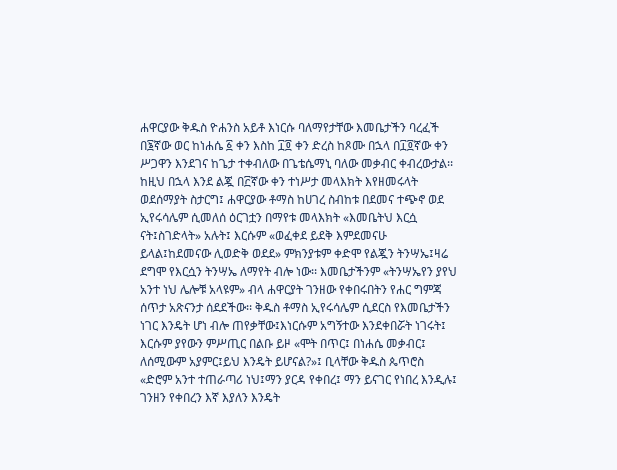ሐዋርያው ቅዱስ ዮሐንስ አይቶ እነርሱ ባለማየታቸው እመቤታችን ባረፈች በ፮ኛው ወር ከነሐሴ ፩ ቀን እስከ ፲፬ ቀን ድረስ ከጾሙ በኋላ በ፲፬ኛው ቀን ሥጋዋን እንደገና ከጌታ ተቀብለው በጌቴሴማኒ ባለው መቃብር ቀብረውታል፡፡ ከዚህ በኋላ እንደ ልጇ በ፫ኛው ቀን ተነሥታ መላእክት እየዘመሩላት ወደሰማያት ስታርግ፤ ሐዋርያው ቶማስ ከሀገረ ስብከቱ በደመና ተጭኖ ወደ ኢየሩሳሌም ሲመለሰ ዕርገቷን በማየቱ መላእክት «እመቤትህ እርሷ ናት፤ስገድላት» አሉት፤ እርሱም «ወፈቀደ ይደቅ እምደመናሁ ይላል፤ከደመናው ሊወድቅ ወደደ» ምክንያቱም ቀድሞ የልጇን ትንሣኤ፤ዛሬ ደግሞ የእርሷን ትንሣኤ ለማየት ብሎ ነው፡፡ እመቤታችንም «ትንሣኤየን ያየህ አንተ ነህ ሌሎቹ አላዩም» ብላ ሐዋርያት ገንዘው የቀበሩበትን የሐር ግምጃ ሰጥታ አጽናንታ ሰደደችው፡፡ ቅዱስ ቶማስ ኢየሩሳሌም ሲደርስ የእመቤታችን ነገር እንዴት ሆነ ብሎ ጠየቃቸው፤እነርሱም አግኝተው እንደቀበሯት ነገሩት፤ እርሱም ያየውን ምሥጢር በልቡ ይዞ «ሞት በጥር፤ በነሐሴ መቃብር፤ ለሰሚውም አያምር፤ይህ እንዴት ይሆናል?»፤ ቢላቸው ቅዱስ ጴጥሮስ «ድሮም አንተ ተጠራጣሪ ነህ፤ማን ያርዳ የቀበረ፤ ማን ይናገር የነበረ እንዲሉ፤ ገንዘን የቀበረን እኛ እያለን እንዴት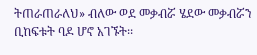ትጠራጠራለህ» ብለው ወደ መቃብሯ ሄደው መቃብሯን ቢከፍቱት ባዶ ሆኖ አገኙት፡፡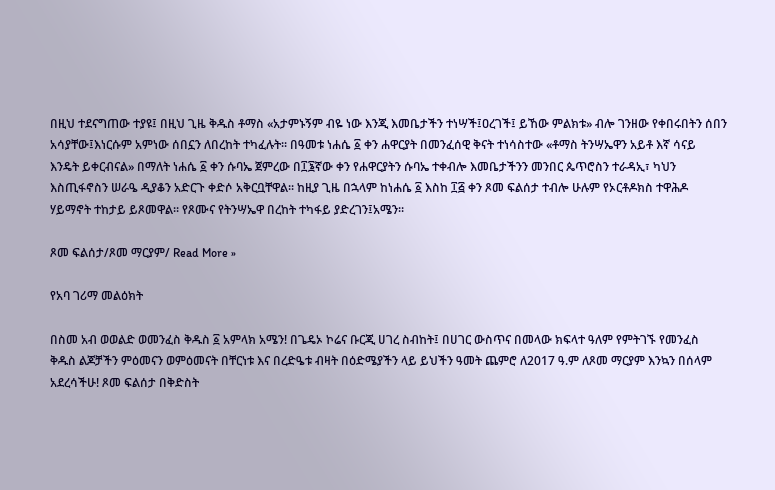በዚህ ተደናግጠው ተያዩ፤ በዚህ ጊዜ ቅዱስ ቶማስ «አታምኑኝም ብዬ ነው እንጂ እመቤታችን ተነሣች፤ዐረገች፤ ይኸው ምልክቱ» ብሎ ገንዘው የቀበሩበትን ሰበን አሳያቸው፤እነርሱም አምነው ሰበኗን ለበረከት ተካፈሉት፡፡ በዓመቱ ነሐሴ ፩ ቀን ሐዋርያት በመንፈሰዊ ቅናት ተነሳስተው «ቶማስ ትንሣኤዋን አይቶ እኛ ሳናይ እንዴት ይቀርብናል» በማለት ነሐሴ ፩ ቀን ሱባኤ ጀምረው በ፲፮ኛው ቀን የሐዋርያትን ሱባኤ ተቀብሎ እመቤታችንን መንበር ጴጥሮስን ተራዳኢ፣ ካህን እስጢፋኖስን ሠራዔ ዲያቆን አድርጉ ቀድሶ አቅርቧቸዋል፡፡ ከዚያ ጊዜ በኋላም ከነሐሴ ፩ እስከ ፲፭ ቀን ጾመ ፍልሰታ ተብሎ ሁሉም የኦርቶዶክስ ተዋሕዶ ሃይማኖት ተከታይ ይጾመዋል፡፡ የጾሙና የትንሣኤዋ በረከት ተካፋይ ያድረገን፤አሜን።

ጾመ ፍልሰታ/ጾመ ማርያም/ Read More »

የአባ ገሪማ መልዕክት

በስመ አብ ወወልድ ወመንፈስ ቅዱስ ፩ አምላክ አሜን! በጌዴኦ ኮሬና ቡርጂ ሀገረ ስብከት፤ በሀገር ውስጥና በመላው ክፍላተ ዓለም የምትገኙ የመንፈስ ቅዱስ ልጆቻችን ምዕመናን ወምዕመናት በቸርነቱ እና በረድዔቱ ብዛት በዕድሜያችን ላይ ይህችን ዓመት ጨምሮ ለ2017 ዓ.ም ለጾመ ማርያም እንኳን በሰላም አደረሳችሁ! ጾመ ፍልሰታ በቅድስት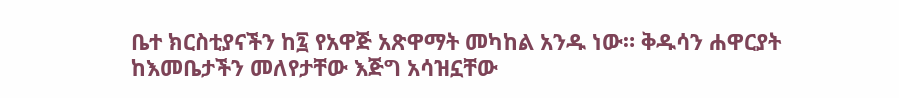ቤተ ክርስቲያናችን ከ፯ የአዋጅ አጽዋማት መካከል አንዱ ነው። ቅዱሳን ሐዋርያት ከእመቤታችን መለየታቸው እጅግ አሳዝኗቸው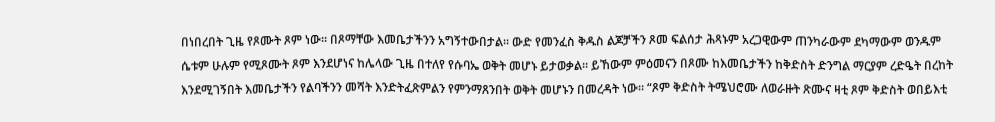በነበረበት ጊዜ የጾሙት ጾም ነው። በጾማቸው እመቤታችንን አግኝተውበታል። ውድ የመንፈስ ቅዱስ ልጆቻችን ጾመ ፍልሰታ ሕጻኑም አረጋዊውም ጠንካራውም ደካማውም ወንዱም ሴቱም ሁሉም የሚጾሙት ጾም እንደሆነና ከሌላው ጊዜ በተለየ የሱባኤ ወቅት መሆኑ ይታወቃል። ይኸውም ምዕመናን በጾሙ ከእመቤታችን ከቅድስት ድንግል ማርያም ረድዔት በረከት እንደሚገኝበት እመቤታችን የልባችንን መሻት እንድትፈጽምልን የምንማጸንበት ወቅት መሆኑን በመረዳት ነው። “ጾም ቅድስት ትሜህሮሙ ለወራዙት ጽሙና ዛቲ ጾም ቅድስት ወበይእቲ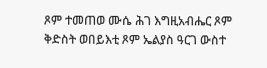ጾም ተመጠወ ሙሴ ሕገ እግዚአብሔር ጾም ቅድስት ወበይእቲ ጾም ኤልያስ ዓርገ ውስተ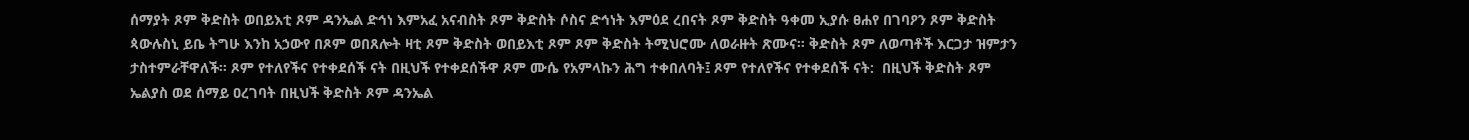ሰማያት ጾም ቅድስት ወበይእቲ ጾም ዳንኤል ድኅነ እምአፈ አናብስት ጾም ቅድስት ሶስና ድኅነት እምዕደ ረበናት ጾም ቅድስት ዓቀመ ኢያሱ ፀሐየ በገባዖን ጾም ቅድስት ጳውሉስኒ ይቤ ትግሁ እንከ አኃውየ በጾም ወበጸሎት ዛቲ ጾም ቅድስት ወበይእቲ ጾም ጾም ቅድስት ትሚህሮሙ ለወራዙት ጽሙና። ቅድስት ጾም ለወጣቶች እርጋታ ዝምታን ታስተምራቸዋለች፡፡ ጾም የተለየችና የተቀደሰች ናት በዚህች የተቀደሰችዋ ጾም ሙሴ የአምላኩን ሕግ ተቀበለባት፤ ጾም የተለየችና የተቀደሰች ናት:  በዚህች ቅድስት ጾም ኤልያስ ወደ ሰማይ ዐረገባት በዚህች ቅድስት ጾም ዳንኤል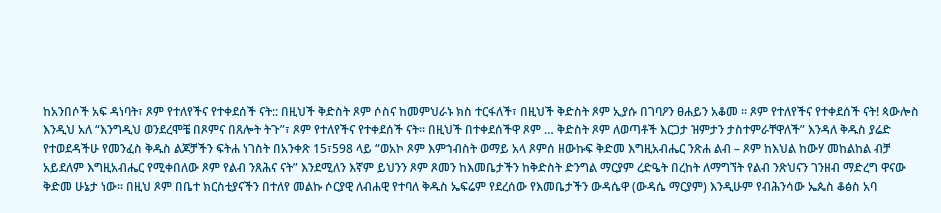ከአንበሶች አፍ ዳነባት፣ ጾም የተለየችና የተቀደሰች ናት:: በዚህች ቅድስት ጾም ሶስና ከመምህራኑ ክስ ተርፋለች፣ በዚህች ቅድስት ጾም ኢያሱ በገባዖን ፀሐይን አቆመ ። ጾም የተለየችና የተቀደሰች ናት! ጳውሎስ እንዲህ አለ “እንግዲህ ወንደረሞቼ በጾምና በጸሎት ትጉ”፣ ጾም የተለየችና የተቀደሰች ናት። በዚህች በተቀደሰችዋ ጾም … ቅድስት ጾም ለወጣቶች እርጋታ ዝምታን ታስተምራቸዋለች” እንዳለ ቅዱስ ያሬድ የተወደዳችሁ የመንፈስ ቅዱስ ልጆቻችን ፍትሐ ነገስት በአንቀጽ 15፣598 ላይ “ወአኮ ጾም እምኀብስት ወማይ አላ ጾምሰ ዘውኩፍ ቅድመ እግዚአብሔር ንጽሐ ልብ – ጾም ከእህል ከውሃ መከልከል ብቻ አይደለም እግዚአብሔር የሚቀበለው ጾም የልብ ንጸሕና ናት” እንደሚለን እኛም ይህንን ጾም ጾመን ከእመቤታችን ከቅድስት ድንግል ማርያም ረድዔት በረከት ለማግኘት የልብ ንጽህናን ገንዘብ ማድረግ ዋናው ቅድመ ሁኔታ ነው። በዚህ ጾም በቤተ ክርስቲያናችን በተለየ መልኩ ሶርያዊ ለብሐዊ የተባለ ቅዱስ ኤፍሬም የደረሰው የእመቤታችን ውዳሴዋ (ውዳሴ ማርያም) እንዲሁም የብሕንሳው ኤጴስ ቆፅስ አባ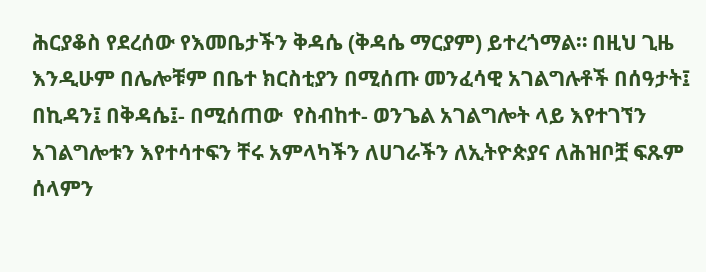ሕርያቆስ የደረሰው የእመቤታችን ቅዳሴ (ቅዳሴ ማርያም) ይተረጎማል። በዚህ ጊዜ እንዲሁም በሌሎቹም በቤተ ክርስቲያን በሚሰጡ መንፈሳዊ አገልግሉቶች በሰዓታት፤ በኪዳን፤ በቅዳሴ፤- በሚሰጠው  የስብከተ- ወንጌል አገልግሎት ላይ እየተገኘን አገልግሎቱን እየተሳተፍን ቸሩ አምላካችን ለሀገራችን ለኢትዮጵያና ለሕዝቦቿ ፍጹም ሰላምን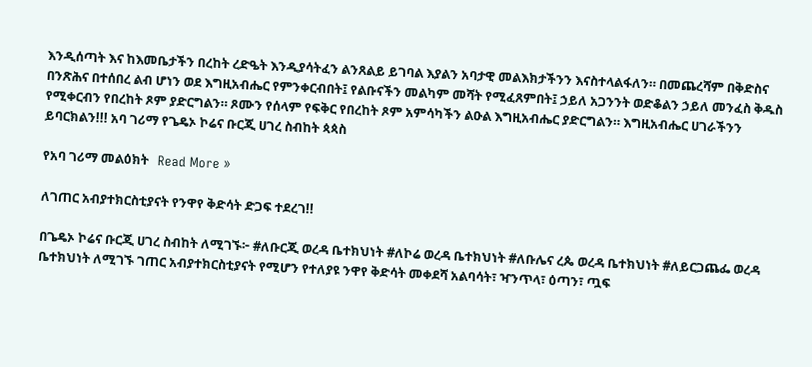እንዲሰጣት እና ከእመቤታችን በረከት ረድዔት እንዲያሳትፈን ልንጸልይ ይገባል እያልን አባታዊ መልእክታችንን እናስተላልፋለን። በመጨረሻም በቅድስና በንጽሕና በተሰበረ ልብ ሆነን ወደ እግዚአብሔር የምንቀርብበት፤ የልቡናችን መልካም መሻት የሚፈጸምበት፤ ኃይለ አጋንንት ወድቆልን ኃይለ መንፈስ ቅዱስ የሚቀርብን የበረከት ጾም ያድርግልን። ጾሙን የሰላም የፍቅር የበረከት ጾም አምሳካችን ልዑል እግዚአብሔር ያድርግልን። እግዚአብሔር ሀገራችንን ይባርክልን!!! አባ ገሪማ የጌዴኦ ኮሬና ቡርጂ ሀገረ ስብከት ጳጳስ

የአባ ገሪማ መልዕክት   Read More »

ለገጠር አብያተክርስቲያናት የንዋየ ቅድሳት ድጋፍ ተደረገ!!

በጌዴኦ ኮሬና ቡርጂ ሀገረ ስብከት ለሚገኙ፦ #ለቡርጂ ወረዳ ቤተክህነት #ለኮሬ ወረዳ ቤተክህነት #ለቡሌና ረጴ ወረዳ ቤተክህነት #ለይርጋጨፌ ወረዳ ቤተክህነት ለሚገኙ ገጠር አብያተክርስቲያናት የሚሆን የተለያዩ ንዋየ ቅድሳት መቀደሻ አልባሳት፣ ዣንጥላ፣ ዕጣን፣ ጧፍ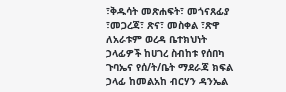፣ቅዱሳት መጽሐፍት፣ መጎናጸፊያ ፣መጋረጃ፣ ጽና፣ መስቀል ፣ጽዋ ለአራቱም ወረዳ ቤተክህነት ኃላፊዎች ከሀገረ ስብከቱ የሰበካ ጉባኤና የሰ/ት/ቤት ማደራጃ ክፍል ኃላፊ ከመልአከ ብርሃን ዳንኤል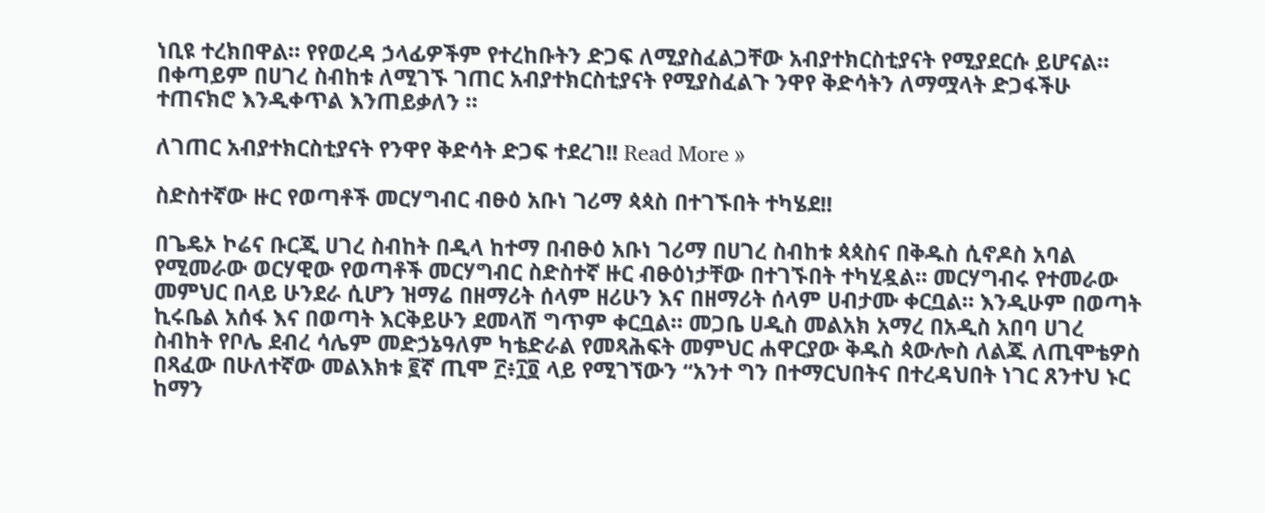ነቢዩ ተረክበዋል። የየወረዳ ኃላፊዎችም የተረከቡትን ድጋፍ ለሚያስፈልጋቸው አብያተክርስቲያናት የሚያደርሱ ይሆናል። በቀጣይም በሀገረ ስብከቱ ለሚገኙ ገጠር አብያተክርስቲያናት የሚያስፈልጉ ንዋየ ቅድሳትን ለማሟላት ድጋፋችሁ ተጠናክሮ እንዲቀጥል እንጠይቃለን ።

ለገጠር አብያተክርስቲያናት የንዋየ ቅድሳት ድጋፍ ተደረገ!! Read More »

ስድስተኛው ዙር የወጣቶች መርሃግብር ብፁዕ አቡነ ገሪማ ጳጳስ በተገኙበት ተካሄደ!!

በጌዴኦ ኮሬና ቡርጂ ሀገረ ስብከት በዲላ ከተማ በብፁዕ አቡነ ገሪማ በሀገረ ስብከቱ ጳጳስና በቅዱስ ሲኖዶስ አባል የሚመራው ወርሃዊው የወጣቶች መርሃግብር ስድስተኛ ዙር ብፁዕነታቸው በተገኙበት ተካሂዷል። መርሃግብሩ የተመራው መምህር በላይ ሁንደራ ሲሆን ዝማሬ በዘማሪት ሰላም ዘሪሁን እና በዘማሪት ሰላም ሀብታሙ ቀርቧል። እንዲሁም በወጣት ኪሩቤል አሰፋ እና በወጣት እርቅይሁን ደመላሽ ግጥም ቀርቧል። መጋቤ ሀዲስ መልአክ አማረ በአዲስ አበባ ሀገረ ስብከት የቦሌ ደብረ ሳሌም መድኃኔዓለም ካቴድራል የመጻሕፍት መምህር ሐዋርያው ቅዱስ ጳውሎስ ለልጁ ለጢሞቴዎስ በጻፈው በሁለተኛው መልእክቱ ፪ኛ ጢሞ ፫፥፲፬ ላይ የሚገኘውን “አንተ ግን በተማርህበትና በተረዳህበት ነገር ጸንተህ ኑር ከማን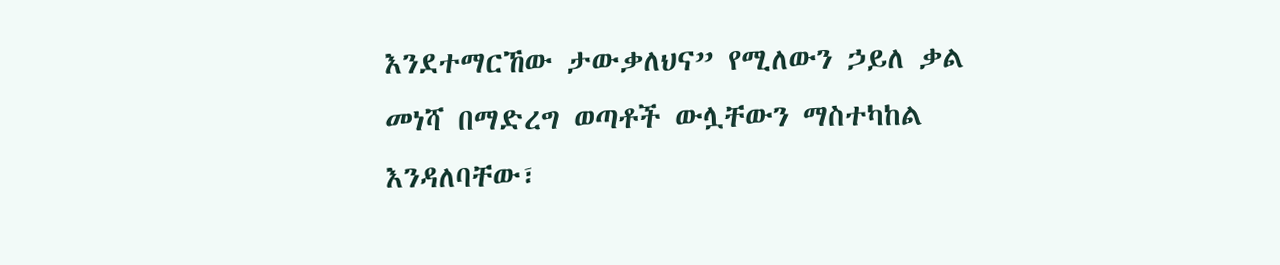እንደተማርኸው ታውቃለህና” የሚለውን ኃይለ ቃል መነሻ በማድረግ ወጣቶች ውሏቸውን ማስተካከል እንዳለባቸው፣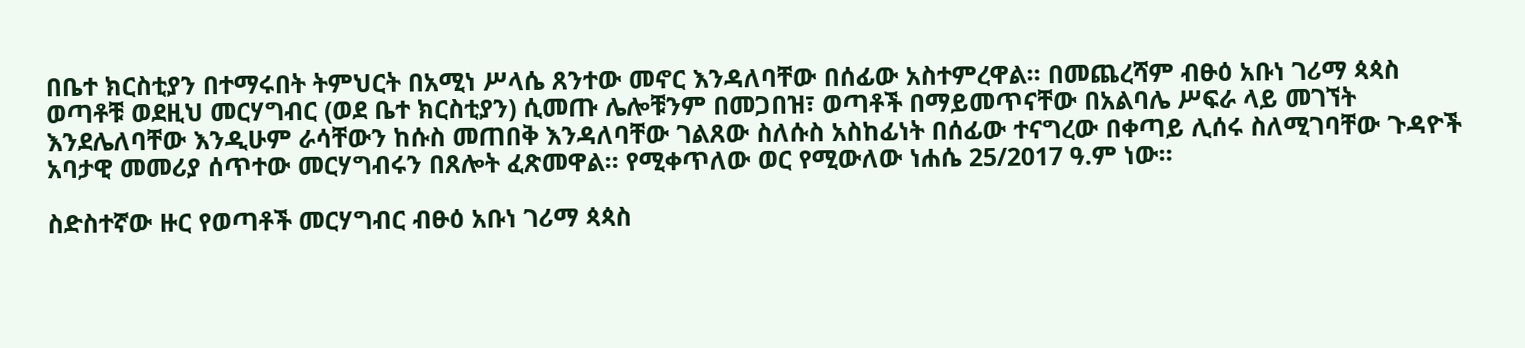በቤተ ክርስቲያን በተማሩበት ትምህርት በአሚነ ሥላሴ ጸንተው መኖር እንዳለባቸው በሰፊው አስተምረዋል። በመጨረሻም ብፁዕ አቡነ ገሪማ ጳጳስ ወጣቶቹ ወደዚህ መርሃግብር (ወደ ቤተ ክርስቲያን) ሲመጡ ሌሎቹንም በመጋበዝ፣ ወጣቶች በማይመጥናቸው በአልባሌ ሥፍራ ላይ መገኘት እንደሌለባቸው እንዲሁም ራሳቸውን ከሱስ መጠበቅ እንዳለባቸው ገልጸው ስለሱስ አስከፊነት በሰፊው ተናግረው በቀጣይ ሊሰሩ ስለሚገባቸው ጉዳዮች አባታዊ መመሪያ ሰጥተው መርሃግብሩን በጸሎት ፈጽመዋል። የሚቀጥለው ወር የሚውለው ነሐሴ 25/2017 ዓ.ም ነው።

ስድስተኛው ዙር የወጣቶች መርሃግብር ብፁዕ አቡነ ገሪማ ጳጳስ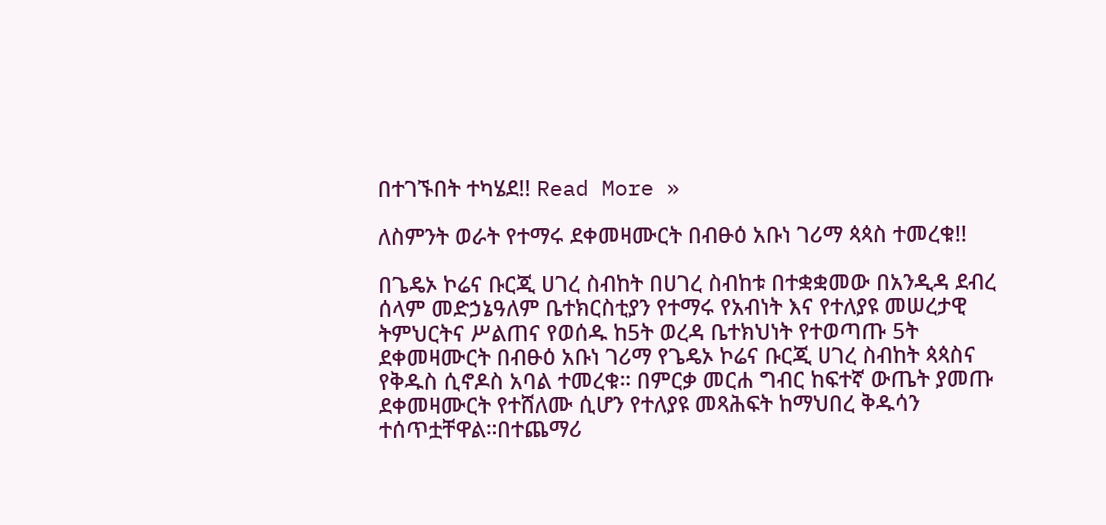በተገኙበት ተካሄደ!! Read More »

ለስምንት ወራት የተማሩ ደቀመዛሙርት በብፁዕ አቡነ ገሪማ ጳጳስ ተመረቁ!!

በጌዴኦ ኮሬና ቡርጂ ሀገረ ስብከት በሀገረ ስብከቱ በተቋቋመው በአንዲዳ ደብረ ሰላም መድኃኔዓለም ቤተክርስቲያን የተማሩ የአብነት እና የተለያዩ መሠረታዊ ትምህርትና ሥልጠና የወሰዱ ከ5ት ወረዳ ቤተክህነት የተወጣጡ 5ት ደቀመዛሙርት በብፁዕ አቡነ ገሪማ የጌዴኦ ኮሬና ቡርጂ ሀገረ ስብከት ጳጳስና የቅዱስ ሲኖዶስ አባል ተመረቁ። በምርቃ መርሐ ግብር ከፍተኛ ውጤት ያመጡ ደቀመዛሙርት የተሸለሙ ሲሆን የተለያዩ መጻሕፍት ከማህበረ ቅዱሳን ተሰጥቷቸዋል።በተጨማሪ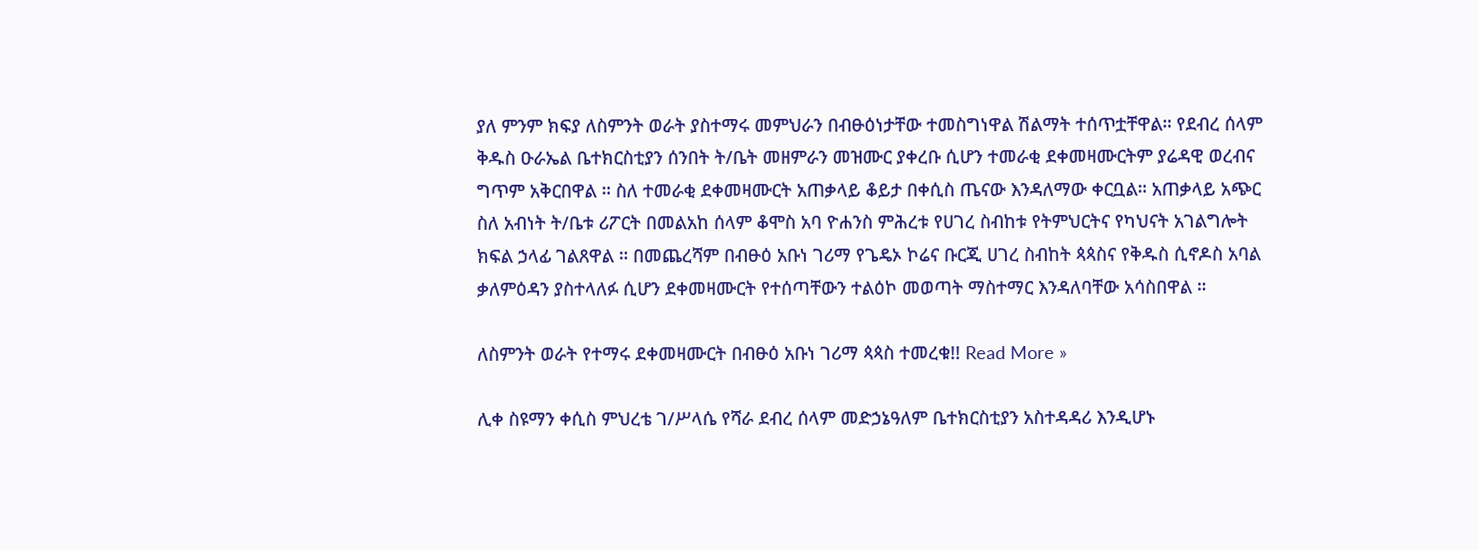ያለ ምንም ክፍያ ለስምንት ወራት ያስተማሩ መምህራን በብፁዕነታቸው ተመስግነዋል ሽልማት ተሰጥቷቸዋል። የደብረ ሰላም ቅዱስ ዑራኤል ቤተክርስቲያን ሰንበት ት/ቤት መዘምራን መዝሙር ያቀረቡ ሲሆን ተመራቂ ደቀመዛሙርትም ያሬዳዊ ወረብና ግጥም አቅርበዋል ። ስለ ተመራቂ ደቀመዛሙርት አጠቃላይ ቆይታ በቀሲስ ጤናው እንዳለማው ቀርቧል። አጠቃላይ አጭር ስለ አብነት ት/ቤቱ ሪፖርት በመልአከ ሰላም ቆሞስ አባ ዮሐንስ ምሕረቱ የሀገረ ስብከቱ የትምህርትና የካህናት አገልግሎት ክፍል ኃላፊ ገልጸዋል ። በመጨረሻም በብፁዕ አቡነ ገሪማ የጌዴኦ ኮሬና ቡርጂ ሀገረ ስብከት ጳጳስና የቅዱስ ሲኖዶስ አባል ቃለምዕዳን ያስተላለፉ ሲሆን ደቀመዛሙርት የተሰጣቸውን ተልዕኮ መወጣት ማስተማር እንዳለባቸው አሳስበዋል ።

ለስምንት ወራት የተማሩ ደቀመዛሙርት በብፁዕ አቡነ ገሪማ ጳጳስ ተመረቁ!! Read More »

ሊቀ ስዩማን ቀሲስ ምህረቴ ገ/ሥላሴ የሻራ ደብረ ሰላም መድኃኔዓለም ቤተክርስቲያን አስተዳዳሪ እንዲሆኑ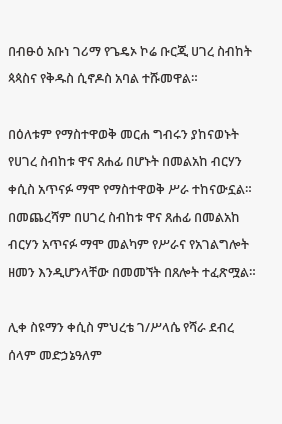በብፁዕ አቡነ ገሪማ የጌዴኦ ኮሬ ቡርጂ ሀገረ ስብከት ጳጳስና የቅዱስ ሲኖዶስ አባል ተሹመዋል።

በዕለቱም የማስተዋወቅ መርሐ ግብሩን ያከናወኑት የሀገረ ስብከቱ ዋና ጸሐፊ በሆኑት በመልአከ ብርሃን ቀሲስ አጥናፉ ማሞ የማስተዋወቅ ሥራ ተከናውኗል። በመጨረሻም በሀገረ ስብከቱ ዋና ጸሐፊ በመልአከ ብርሃን አጥናፉ ማሞ መልካም የሥራና የአገልግሎት ዘመን እንዲሆንላቸው በመመኘት በጸሎት ተፈጽሟል።

ሊቀ ስዩማን ቀሲስ ምህረቴ ገ/ሥላሴ የሻራ ደብረ ሰላም መድኃኔዓለም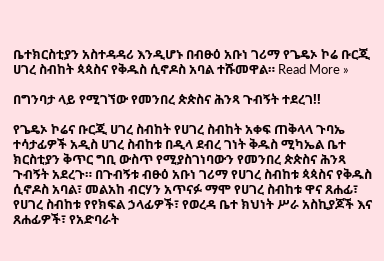ቤተክርስቲያን አስተዳዳሪ እንዲሆኑ በብፁዕ አቡነ ገሪማ የጌዴኦ ኮሬ ቡርጂ ሀገረ ስብከት ጳጳስና የቅዱስ ሲኖዶስ አባል ተሹመዋል። Read More »

በግንባታ ላይ የሚገኘው የመንበረ ጵጵስና ሕንጻ ጉብኝት ተደረገ!!

የጌዴኦ ኮሬና ቡርጂ ሀገረ ስብከት የሀገረ ስብከት አቀፍ ጠቅላላ ጉባኤ ተሳታፊዎች አዲስ ሀገረ ስብከቱ በዲላ ደብረ ገነት ቅዱስ ሚካኤል ቤተ ክርስቲያን ቅጥር ግቢ ውስጥ የሚያስገነባውን የመንበረ ጵጵስና ሕንጻ ጉብኝት አደረጉ። በጉብኝቱ ብፁዕ አቡነ ገሪማ የሀገረ ስብከቱ ጳጳስና የቅዱስ ሲኖዶስ አባል፣ መልአከ ብርሃን አጥናፉ ማሞ የሀገረ ስብከቱ ዋና ጸሐፊ፣ የሀገረ ስብከቱ የየክፍል ኃላፊዎች፣ የወረዳ ቤተ ክህነት ሥራ አስኪያጆች እና ጸሐፊዎች፣ የአድባራት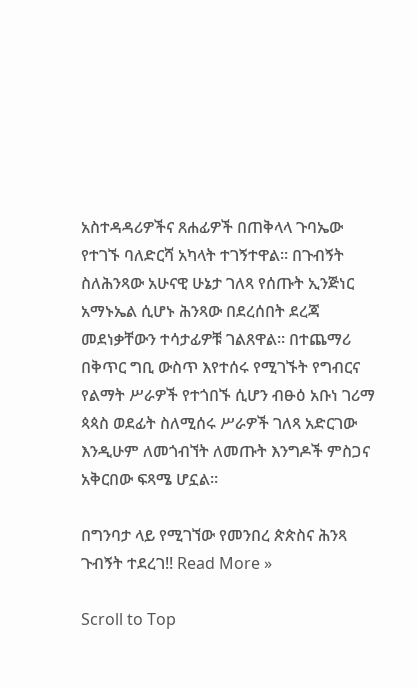አስተዳዳሪዎችና ጸሐፊዎች በጠቅላላ ጉባኤው የተገኙ ባለድርሻ አካላት ተገኝተዋል። በጉብኝት ስለሕንጻው አሁናዊ ሁኔታ ገለጻ የሰጡት ኢንጅነር አማኑኤል ሲሆኑ ሕንጻው በደረሰበት ደረጃ መደነቃቸውን ተሳታፊዎቹ ገልጸዋል። በተጨማሪ በቅጥር ግቢ ውስጥ እየተሰሩ የሚገኙት የግብርና የልማት ሥራዎች የተጎበኙ ሲሆን ብፁዕ አቡነ ገሪማ ጳጳስ ወደፊት ስለሚሰሩ ሥራዎች ገለጻ አድርገው እንዲሁም ለመጎብኘት ለመጡት እንግዶች ምስጋና አቅርበው ፍጻሜ ሆኗል።

በግንባታ ላይ የሚገኘው የመንበረ ጵጵስና ሕንጻ ጉብኝት ተደረገ!! Read More »

Scroll to Top